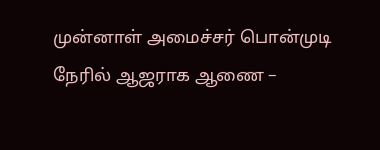முன்னாள் அமைச்சர் பொன்முடி நேரில் ஆஜராக ஆணை –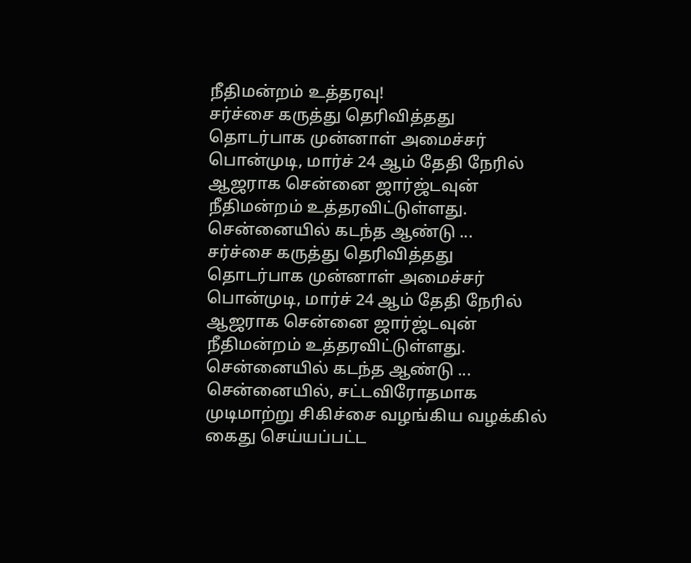நீதிமன்றம் உத்தரவு!
சர்ச்சை கருத்து தெரிவித்தது தொடர்பாக முன்னாள் அமைச்சர் பொன்முடி, மார்ச் 24 ஆம் தேதி நேரில் ஆஜராக சென்னை ஜார்ஜ்டவுன் நீதிமன்றம் உத்தரவிட்டுள்ளது. சென்னையில் கடந்த ஆண்டு ...
சர்ச்சை கருத்து தெரிவித்தது தொடர்பாக முன்னாள் அமைச்சர் பொன்முடி, மார்ச் 24 ஆம் தேதி நேரில் ஆஜராக சென்னை ஜார்ஜ்டவுன் நீதிமன்றம் உத்தரவிட்டுள்ளது. சென்னையில் கடந்த ஆண்டு ...
சென்னையில், சட்டவிரோதமாக முடிமாற்று சிகிச்சை வழங்கிய வழக்கில் கைது செய்யப்பட்ட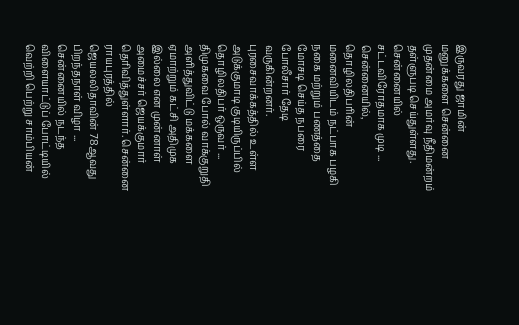இருவரது ஜாமின் மனுக்களை சென்னை முதன்மை அமர்வு நீதிமன்றம் தள்ளுபடி செய்துள்ளது. சென்னையில் சட்டவிரோதமாக முடி ...
சென்னையில், தொழிலதிபரின் மனைவியிடம் நட்பாக பழகி நகை மற்றும் பணத்தை மோசடி செய்த நபரை போலீசார் தேடி வருகின்றனர். புரசைவாக்கத்தில் உள்ள அடுக்குமாடி குடியிருப்பில் தொழிலதிபர் ஒருவர் ...
திமுகவை போல் வாக்குறுதி அளித்துவிட்டு மக்களை ஏமாற்றும் கட்சி அதிமுக இல்லை என முன்னாள் அமைச்சர் ஜெயக்குமார் தெரிவித்துள்ளார். சென்னை ராயபுரத்தில் ஜெயலலிதாவின் 78ஆவது பிறந்தநாள் விழா ...
சென்னையில் நடந்த விளையாட்டுப் போட்டியில் வெற்றி பெற்று சாம்பியன்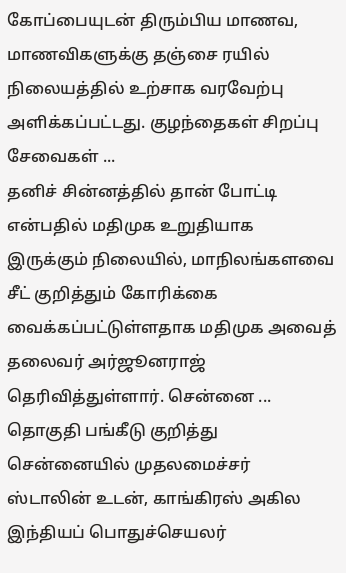கோப்பையுடன் திரும்பிய மாணவ, மாணவிகளுக்கு தஞ்சை ரயில் நிலையத்தில் உற்சாக வரவேற்பு அளிக்கப்பட்டது. குழந்தைகள் சிறப்பு சேவைகள் ...
தனிச் சின்னத்தில் தான் போட்டி என்பதில் மதிமுக உறுதியாக இருக்கும் நிலையில், மாநிலங்களவை சீட் குறித்தும் கோரிக்கை வைக்கப்பட்டுள்ளதாக மதிமுக அவைத் தலைவர் அர்ஜூனராஜ் தெரிவித்துள்ளார். சென்னை ...
தொகுதி பங்கீடு குறித்து சென்னையில் முதலமைச்சர் ஸ்டாலின் உடன், காங்கிரஸ் அகில இந்தியப் பொதுச்செயலர்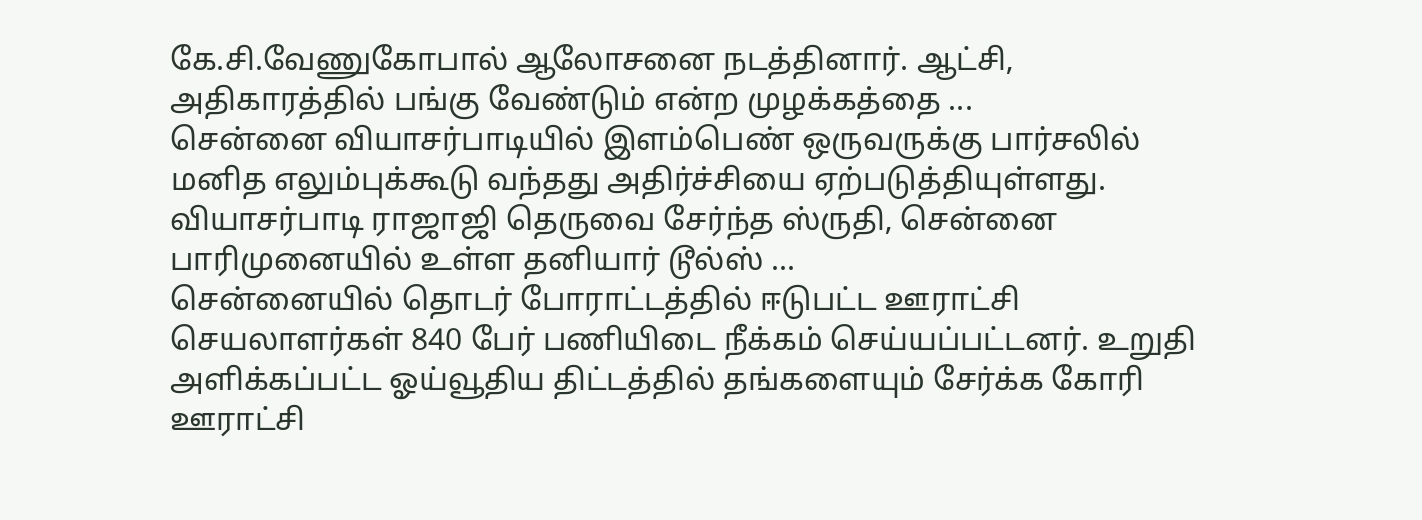கே.சி.வேணுகோபால் ஆலோசனை நடத்தினார். ஆட்சி, அதிகாரத்தில் பங்கு வேண்டும் என்ற முழக்கத்தை ...
சென்னை வியாசர்பாடியில் இளம்பெண் ஒருவருக்கு பார்சலில் மனித எலும்புக்கூடு வந்தது அதிர்ச்சியை ஏற்படுத்தியுள்ளது. வியாசர்பாடி ராஜாஜி தெருவை சேர்ந்த ஸ்ருதி, சென்னை பாரிமுனையில் உள்ள தனியார் டூல்ஸ் ...
சென்னையில் தொடர் போராட்டத்தில் ஈடுபட்ட ஊராட்சி செயலாளர்கள் 840 பேர் பணியிடை நீக்கம் செய்யப்பட்டனர். உறுதி அளிக்கப்பட்ட ஓய்வூதிய திட்டத்தில் தங்களையும் சேர்க்க கோரி ஊராட்சி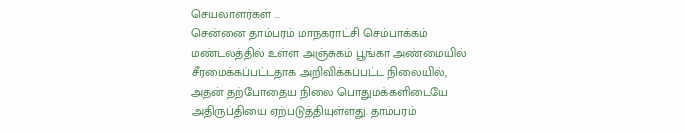செயலாளர்கள் ...
சென்னை தாம்பரம் மாநகராட்சி செம்பாக்கம் மண்டலத்தில் உள்ள அஞ்சுகம் பூங்கா அண்மையில் சீரமைக்கப்பட்டதாக அறிவிக்கப்பட்ட நிலையில், அதன் தற்போதைய நிலை பொதுமக்களிடையே அதிருப்தியை ஏற்படுத்தியுள்ளது. தாம்பரம்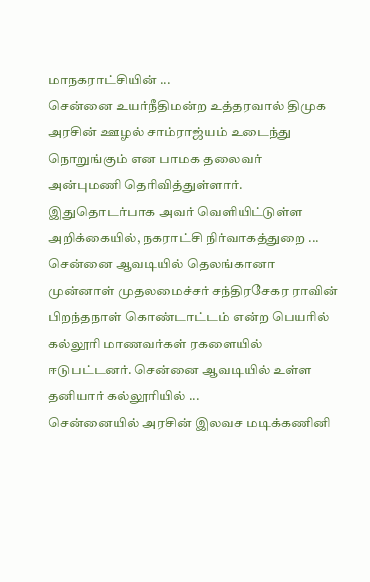மாநகராட்சியின் ...
சென்னை உயர்நீதிமன்ற உத்தரவால் திமுக அரசின் ஊழல் சாம்ராஜ்யம் உடைந்து நொறுங்கும் என பாமக தலைவர் அன்புமணி தெரிவித்துள்ளார். இதுதொடர்பாக அவர் வெளியிட்டுள்ள அறிக்கையில், நகராட்சி நிர்வாகத்துறை ...
சென்னை ஆவடியில் தெலங்கானா முன்னாள் முதலமைச்சர் சந்திரசேகர ராவின் பிறந்தநாள் கொண்டாட்டம் என்ற பெயரில் கல்லூரி மாணவர்கள் ரகளையில் ஈடுபட்டனர். சென்னை ஆவடியில் உள்ள தனியார் கல்லூரியில் ...
சென்னையில் அரசின் இலவச மடிக்கணினி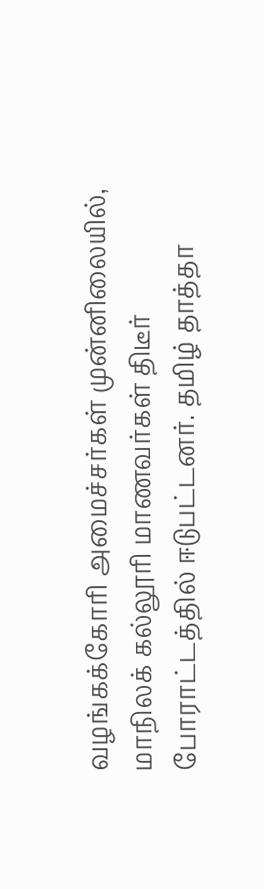வழங்கக்கோரி அமைச்சர்கள் முன்னிலையில், மாநிலக் கல்லூரி மாணவர்கள் திடீர் போராட்டத்தில் ஈடுபட்டனர். தமிழ் தாத்தா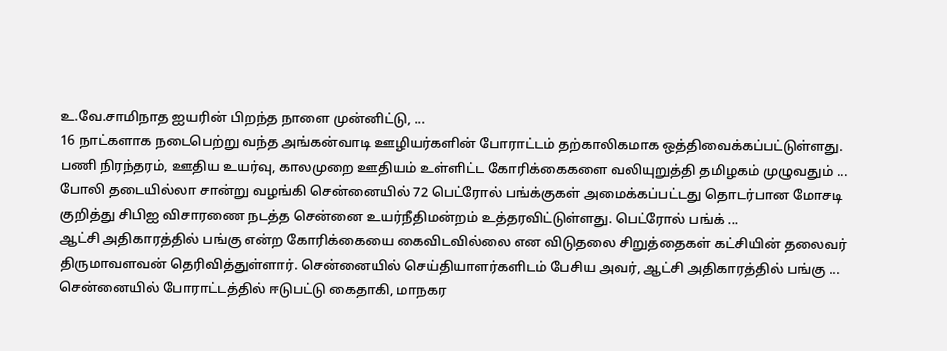உ.வே.சாமிநாத ஐயரின் பிறந்த நாளை முன்னிட்டு, ...
16 நாட்களாக நடைபெற்று வந்த அங்கன்வாடி ஊழியர்களின் போராட்டம் தற்காலிகமாக ஒத்திவைக்கப்பட்டுள்ளது. பணி நிரந்தரம், ஊதிய உயர்வு, காலமுறை ஊதியம் உள்ளிட்ட கோரிக்கைகளை வலியுறுத்தி தமிழகம் முழுவதும் ...
போலி தடையில்லா சான்று வழங்கி சென்னையில் 72 பெட்ரோல் பங்க்குகள் அமைக்கப்பட்டது தொடர்பான மோசடி குறித்து சிபிஐ விசாரணை நடத்த சென்னை உயர்நீதிமன்றம் உத்தரவிட்டுள்ளது. பெட்ரோல் பங்க் ...
ஆட்சி அதிகாரத்தில் பங்கு என்ற கோரிக்கையை கைவிடவில்லை என விடுதலை சிறுத்தைகள் கட்சியின் தலைவர் திருமாவளவன் தெரிவித்துள்ளார். சென்னையில் செய்தியாளர்களிடம் பேசிய அவர், ஆட்சி அதிகாரத்தில் பங்கு ...
சென்னையில் போராட்டத்தில் ஈடுபட்டு கைதாகி, மாநகர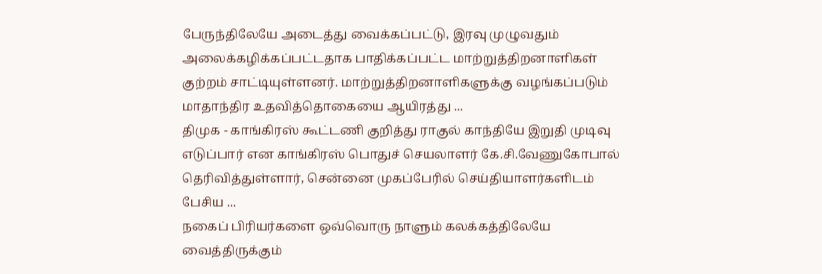பேருந்திலேயே அடைத்து வைக்கப்பட்டு, இரவு முழுவதும் அலைக்கழிக்கப்பட்டதாக பாதிக்கப்பட்ட மாற்றுத்திறனாளிகள் குற்றம் சாட்டியுள்ளனர். மாற்றுத்திறனாளிகளுக்கு வழங்கப்படும் மாதாந்திர உதவித்தொகையை ஆயிரத்து ...
திமுக - காங்கிரஸ் கூட்டணி குறித்து ராகுல் காந்தியே இறுதி முடிவு எடுப்பார் என காங்கிரஸ் பொதுச் செயலாளர் கே.சி.வேணுகோபால் தெரிவித்துள்ளார், சென்னை முகப்பேரில் செய்தியாளர்களிடம் பேசிய ...
நகைப் பிரியர்களை ஒவ்வொரு நாளும் கலக்கத்திலேயே வைத்திருக்கும்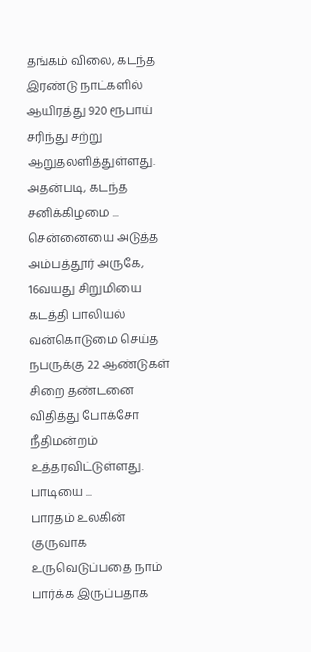தங்கம் விலை, கடந்த இரண்டு நாட்களில் ஆயிரத்து 920 ரூபாய் சரிந்து சற்று ஆறுதலளித்துள்ளது. அதன்படி, கடந்த சனிக்கிழமை ...
சென்னையை அடுத்த அம்பத்தூர் அருகே, 16வயது சிறுமியை கடத்தி பாலியல் வன்கொடுமை செய்த நபருக்கு 22 ஆண்டுகள் சிறை தண்டனை விதித்து போக்சோ நீதிமன்றம் உத்தரவிட்டுள்ளது. பாடியை ...
பாரதம் உலகின் குருவாக உருவெடுப்பதை நாம் பார்க்க இருப்பதாக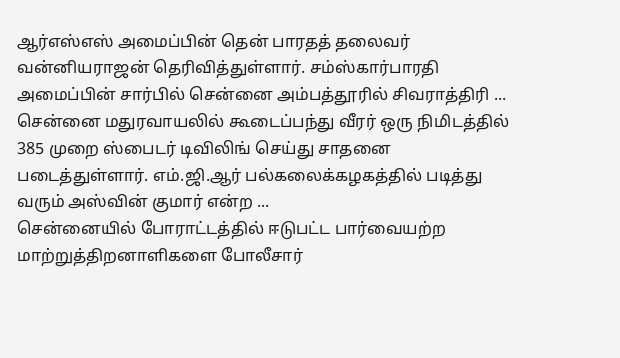ஆர்எஸ்எஸ் அமைப்பின் தென் பாரதத் தலைவர் வன்னியராஜன் தெரிவித்துள்ளார். சம்ஸ்கார்பாரதி அமைப்பின் சார்பில் சென்னை அம்பத்தூரில் சிவராத்திரி ...
சென்னை மதுரவாயலில் கூடைப்பந்து வீரர் ஒரு நிமிடத்தில் 385 முறை ஸ்பைடர் டிவிலிங் செய்து சாதனை படைத்துள்ளார். எம்.ஜி.ஆர் பல்கலைக்கழகத்தில் படித்து வரும் அஸ்வின் குமார் என்ற ...
சென்னையில் போராட்டத்தில் ஈடுபட்ட பார்வையற்ற மாற்றுத்திறனாளிகளை போலீசார்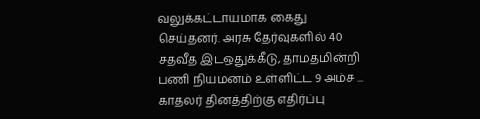வலுக்கட்டாயமாக கைது செய்தனர். அரசு தேர்வுகளில் 40 சதவீத இடஒதுக்கீடு, தாமதமின்றி பணி நியமனம் உள்ளிட்ட 9 அம்ச ...
காதலர் தினத்திற்கு எதிர்ப்பு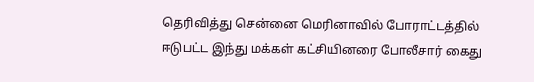தெரிவித்து சென்னை மெரினாவில் போராட்டத்தில் ஈடுபட்ட இந்து மக்கள் கட்சியினரை போலீசார் கைது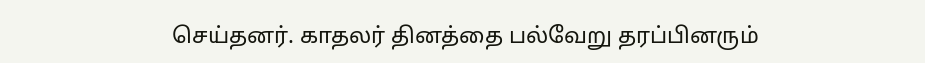செய்தனர். காதலர் தினத்தை பல்வேறு தரப்பினரும்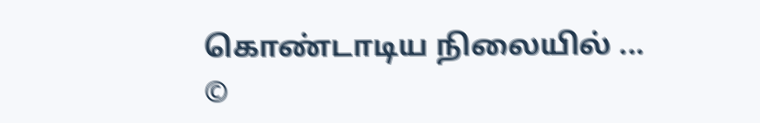கொண்டாடிய நிலையில் ...
©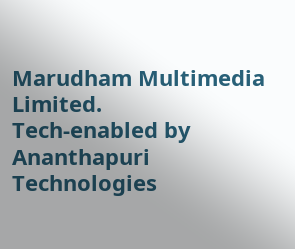Marudham Multimedia Limited.
Tech-enabled by Ananthapuri Technologies